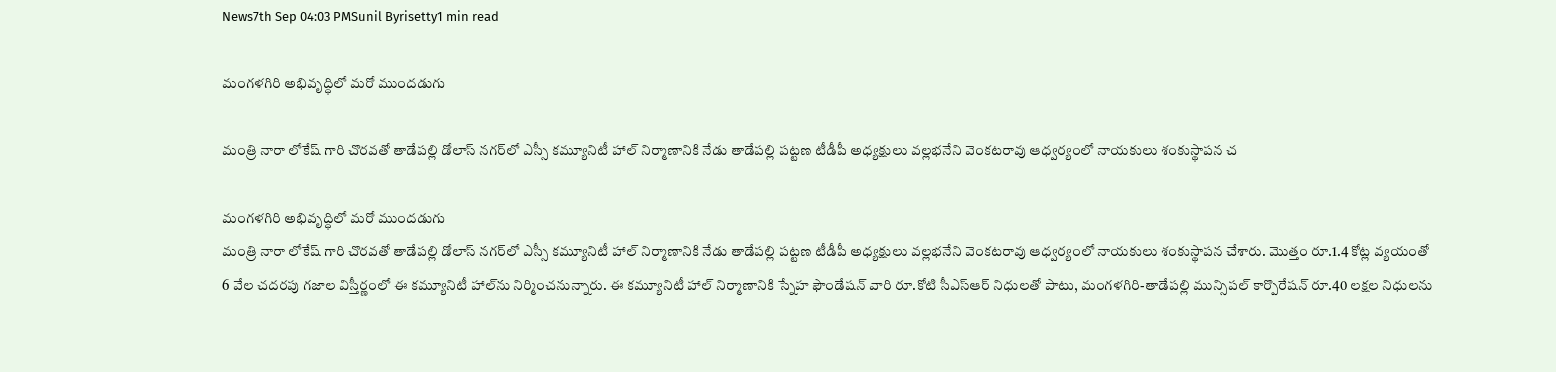News7th Sep 04:03 PMSunil Byrisetty1 min read

మంగళగిరి అభివృద్ధిలో మరో ముందడుగు

మంత్రి నారా లోకేష్ గారి చొరవతో తాడేపల్లి డోలాస్ నగర్‌లో ఎస్సీ కమ్యూనిటీ హాల్ నిర్మాణానికి నేడు తాడేపల్లి పట్టణ టీడీపీ అధ్యక్షులు వల్లభనేని వెంకటరావు ఆధ్వర్యంలో నాయకులు శంకుస్థాపన చ

మంగళగిరి అభివృద్ధిలో మరో ముందడుగు
మంత్రి నారా లోకేష్ గారి చొరవతో తాడేపల్లి డోలాస్ నగర్‌లో ఎస్సీ కమ్యూనిటీ హాల్ నిర్మాణానికి నేడు తాడేపల్లి పట్టణ టీడీపీ అధ్యక్షులు వల్లభనేని వెంకటరావు ఆధ్వర్యంలో నాయకులు శంకుస్థాపన చేశారు. మొత్తం రూ.1.4 కోట్ల వ్యయంతో 6 వేల చదరపు గజాల విస్తీర్ణంలో ఈ కమ్యూనిటీ హాల్‌ను నిర్మించనున్నారు. ఈ కమ్యూనిటీ హాల్ నిర్మాణానికి స్నేహ ఫౌండేషన్ వారి రూ.కోటి సీఎస్‌ఆర్ నిధులతో పాటు, మంగళగిరి-తాడేపల్లి మున్సిపల్ కార్పొరేషన్ రూ.40 లక్షల నిధులను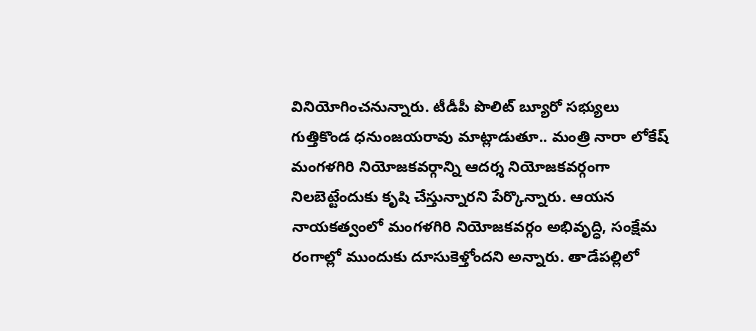వినియోగించనున్నారు. టీడీపీ పొలిట్ బ్యూరో సభ్యులు గుత్తికొండ ధనుంజయరావు మాట్లాడుతూ.. మంత్రి నారా లోకేష్ మంగళగిరి నియోజకవర్గాన్ని ఆదర్శ నియోజకవర్గంగా నిలబెట్టేందుకు కృషి చేస్తున్నారని పేర్కొన్నారు. ఆయన నాయకత్వంలో మంగళగిరి నియోజకవర్గం అభివృద్ధి, సంక్షేమ రంగాల్లో ముందుకు దూసుకెళ్తోందని అన్నారు. తాడేపల్లిలో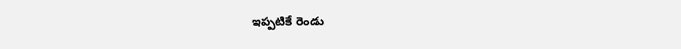ఇప్పటికే రెండు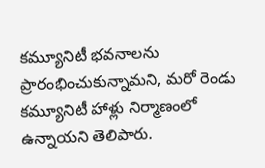కమ్యూనిటీ భవనాలను ప్రారంభించుకున్నామని, మరో రెండు కమ్యూనిటీ హాళ్లు నిర్మాణంలో ఉన్నాయని తెలిపారు.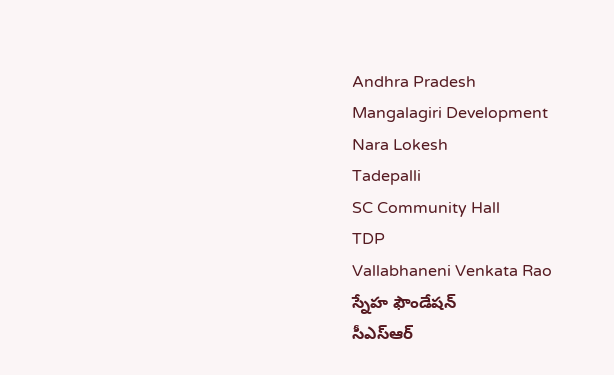Andhra Pradesh
Mangalagiri Development
Nara Lokesh
Tadepalli
SC Community Hall
TDP
Vallabhaneni Venkata Rao
స్నేహ ఫౌండేషన్
సీఎస్ఆర్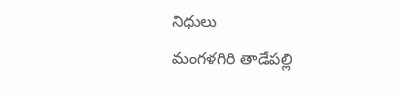నిధులు
మంగళగిరి తాడేపల్లి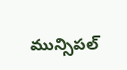మున్సిపల్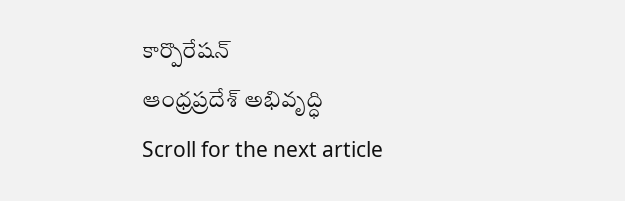కార్పొరేషన్
ఆంధ్రప్రదేశ్ అభివృద్ధి
Scroll for the next article